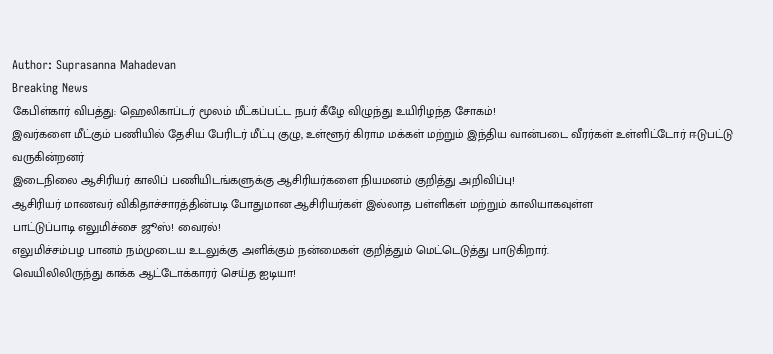Author: Suprasanna Mahadevan
Breaking News
கேபிள்கார் விபத்து: ஹெலிகாப்டர் மூலம் மீட்கப்பட்ட நபர் கீழே விழுந்து உயிரிழந்த சோகம்!
இவர்களை மீட்கும் பணியில் தேசிய பேரிடர் மீட்பு குழு, உள்ளூர் கிராம மக்கள் மற்றும் இந்திய வான்படை வீரர்கள் உள்ளிட்டோர் ஈடுபட்டு வருகின்றனர்
இடைநிலை ஆசிரியர் காலிப் பணியிடங்களுக்கு ஆசிரியர்களை நியமனம் குறித்து அறிவிப்பு!
ஆசிரியர் மாணவர் விகிதாச்சாரத்தின்படி போதுமான ஆசிரியர்கள் இல்லாத பள்ளிகள் மற்றும் காலியாகவுள்ள
பாட்டுப்பாடி எலுமிச்சை ஜூஸ்! வைரல்!
எலுமிச்சம்பழ பானம் நம்முடைய உடலுக்கு அளிக்கும் நன்மைகள் குறித்தும் மெட்டெடுத்து பாடுகிறார்.
வெயிலிலிருந்து காக்க ஆட்டோக்காரர் செய்த ஐடியா!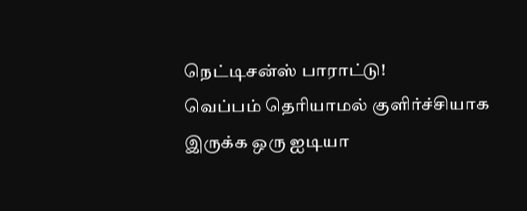நெட்டிசன்ஸ் பாராட்டு!
வெப்பம் தெரியாமல் குளிர்ச்சியாக இருக்க ஒரு ஐடியா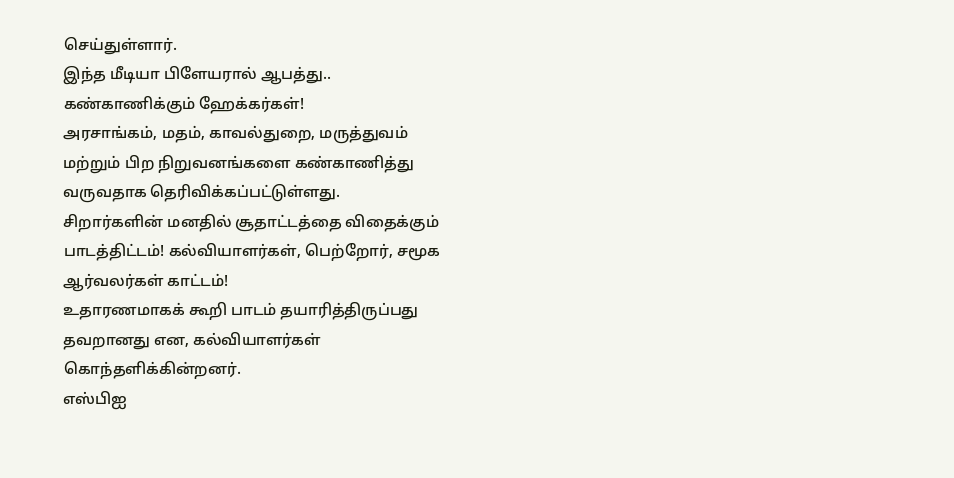செய்துள்ளார்.
இந்த மீடியா பிளேயரால் ஆபத்து.. கண்காணிக்கும் ஹேக்கர்கள்!
அரசாங்கம், மதம், காவல்துறை, மருத்துவம் மற்றும் பிற நிறுவனங்களை கண்காணித்து வருவதாக தெரிவிக்கப்பட்டுள்ளது.
சிறார்களின் மனதில் சூதாட்டத்தை விதைக்கும் பாடத்திட்டம்! கல்வியாளர்கள், பெற்றோர், சமூக ஆர்வலர்கள் காட்டம்!
உதாரணமாகக் கூறி பாடம் தயாரித்திருப்பது தவறானது என, கல்வியாளர்கள் கொந்தளிக்கின்றனர்.
எஸ்பிஐ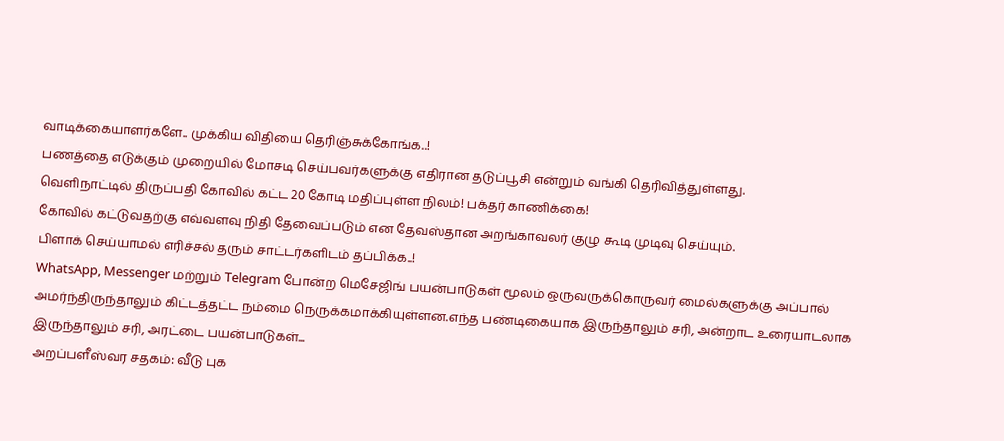வாடிக்கையாளர்களே.. முக்கிய விதியை தெரிஞ்சுக்கோங்க..!
பணத்தை எடுக்கும் முறையில் மோசடி செய்பவர்களுக்கு எதிரான தடுப்பூசி என்றும் வங்கி தெரிவித்துள்ளது.
வெளிநாட்டில் திருப்பதி கோவில் கட்ட 20 கோடி மதிப்புள்ள நிலம்! பக்தர் காணிக்கை!
கோவில் கட்டுவதற்கு எவ்வளவு நிதி தேவைப்படும் என தேவஸ்தான அறங்காவலர் குழு கூடி முடிவு செய்யும்.
பிளாக் செய்யாமல் எரிச்சல் தரும் சாட்டர்களிடம் தப்பிக்க..!
WhatsApp, Messenger மற்றும் Telegram போன்ற மெசேஜிங் பயன்பாடுகள் மூலம் ஒருவருக்கொருவர் மைல்களுக்கு அப்பால் அமர்ந்திருந்தாலும் கிட்டத்தட்ட நம்மை நெருக்கமாக்கியுள்ளன.எந்த பண்டிகையாக இருந்தாலும் சரி, அன்றாட உரையாடலாக இருந்தாலும் சரி, அரட்டை பயன்பாடுகள்...
அறப்பளீஸ்வர சதகம்: வீடு புக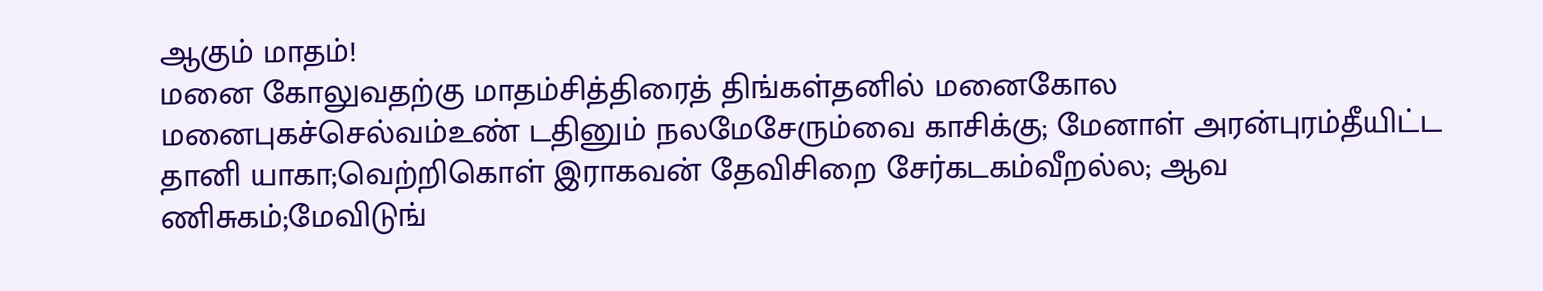ஆகும் மாதம்!
மனை கோலுவதற்கு மாதம்சித்திரைத் திங்கள்தனில் மனைகோல மனைபுகச்செல்வம்உண் டதினும் நலமேசேரும்வை காசிக்கு; மேனாள் அரன்புரம்தீயிட்ட தானி யாகா;வெற்றிகொள் இராகவன் தேவிசிறை சேர்கடகம்வீறல்ல; ஆவ ணிசுகம்;மேவிடுங்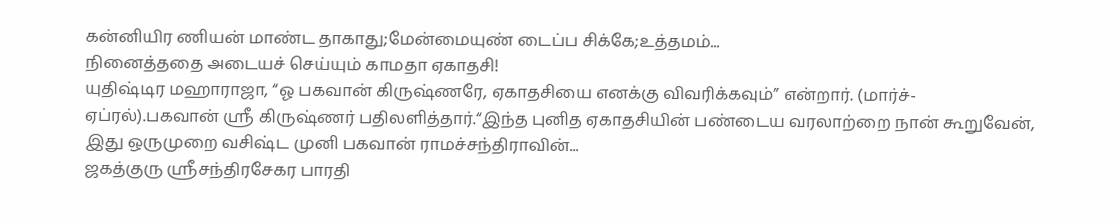கன்னியிர ணியன் மாண்ட தாகாது;மேன்மையுண் டைப்ப சிக்கே;உத்தமம்...
நினைத்ததை அடையச் செய்யும் காமதா ஏகாதசி!
யுதிஷ்டிர மஹாராஜா, “ஓ பகவான் கிருஷ்ணரே, ஏகாதசியை எனக்கு விவரிக்கவும்” என்றார். (மார்ச்-ஏப்ரல்).பகவான் ஸ்ரீ கிருஷ்ணர் பதிலளித்தார்.“இந்த புனித ஏகாதசியின் பண்டைய வரலாற்றை நான் கூறுவேன், இது ஒருமுறை வசிஷ்ட முனி பகவான் ராமச்சந்திராவின்...
ஜகத்குரு ஸ்ரீசந்திரசேகர பாரதி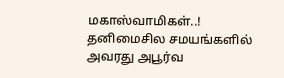மகாஸ்வாமிகள்..!
தனிமைசில சமயங்களில் அவரது அபூர்வ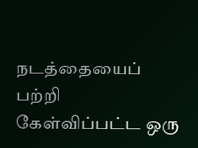நடத்தையைப் பற்றி கேள்விப்பட்ட ஒரு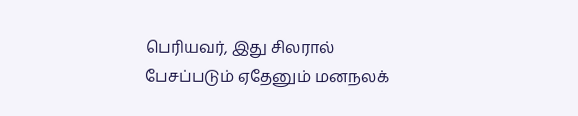பெரியவர், இது சிலரால் பேசப்படும் ஏதேனும் மனநலக்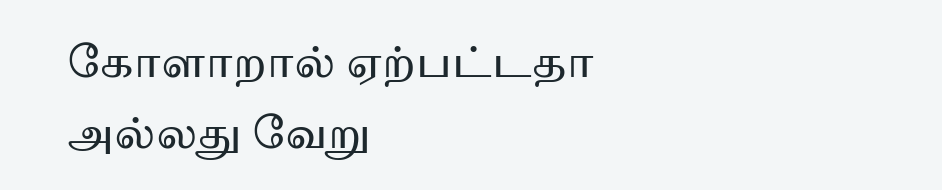கோளாறால் ஏற்பட்டதா அல்லது வேறு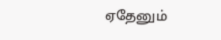ஏதேனும்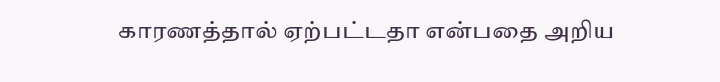காரணத்தால் ஏற்பட்டதா என்பதை அறிய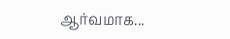ஆர்வமாக...